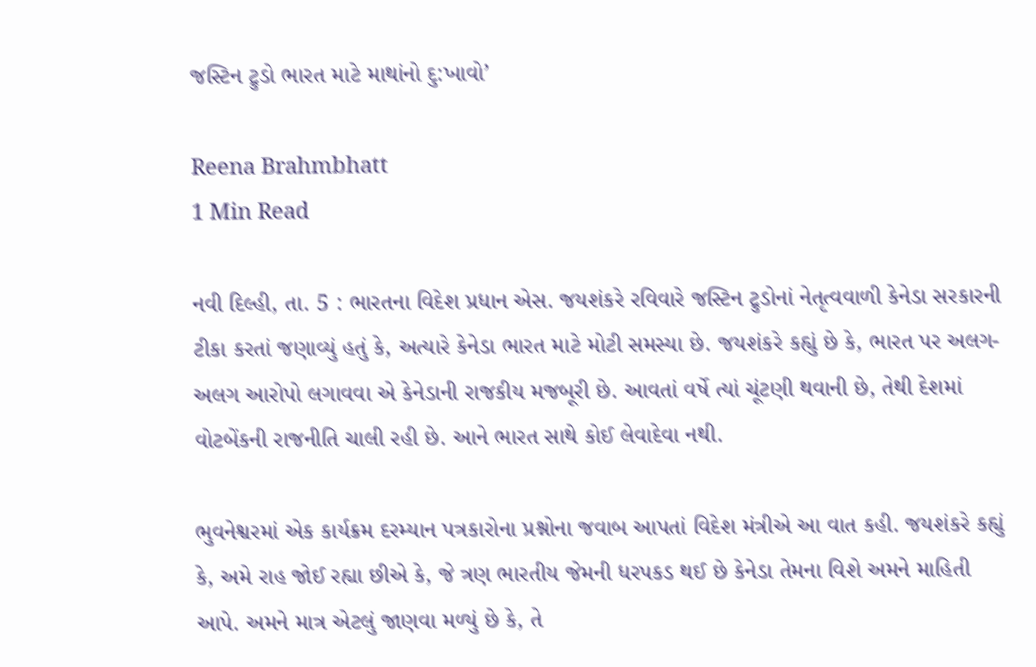જસ્ટિન ટ્રુડો ભારત માટે માથાંનો દુ:ખાવો’

Reena Brahmbhatt
1 Min Read

નવી દિલ્હી, તા. 5 : ભારતના વિદેશ પ્રધાન એસ. જયશંકરે રવિવારે જસ્ટિન ટ્રુડોનાં નેતૃત્વવાળી કેનેડા સરકારની ટીકા કરતાં જણાવ્યું હતું કે, અત્યારે કેનેડા ભારત માટે મોટી સમસ્યા છે. જયશંકરે કહ્યું છે કે, ભારત પર અલગ-અલગ આરોપો લગાવવા એ કેનેડાની રાજકીય મજબૂરી છે. આવતાં વર્ષે ત્યાં ચૂંટણી થવાની છે, તેથી દેશમાં વોટબેંકની રાજનીતિ ચાલી રહી છે. આને ભારત સાથે કોઈ લેવાદેવા નથી.

ભુવનેશ્વરમાં એક કાર્યક્રમ દરમ્યાન પત્રકારોના પ્રશ્નોના જવાબ આપતાં વિદેશ મંત્રીએ આ વાત કહી. જયશંકરે કહ્યું કે, અમે રાહ જોઈ રહ્યા છીએ કે, જે ત્રણ ભારતીય જેમની ધરપકડ થઈ છે કેનેડા તેમના વિશે અમને માહિતી આપે. અમને માત્ર એટલું જાણવા મળ્યું છે કે, તે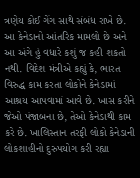ત્રણેય કોઈ ગેંગ સાથે સંબંધ રાખે છે. આ કેનેડાનો આંતરિક મામલો છે અને આ અંગે હું વધારે કશું જ કહી શકતો નથી. વિદેશ મંત્રીએ કહ્યું કે, ભારત વિરુદ્ધ કામ કરતા લોકોને કેનેડામાં આશ્રય આપવામાં આવે છે. ખાસ કરીને જેઓ પંજાબના છે, તેઓ કેનેડાથી કામ કરે છે. ખાલિસ્તાન તરફી લોકો કેનેડાની લોકશાહીનો દુરુપયોગ કરી રહ્યા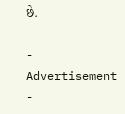છે.

- Advertisement -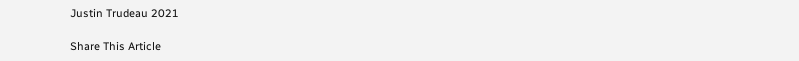Justin Trudeau 2021

Share This Article